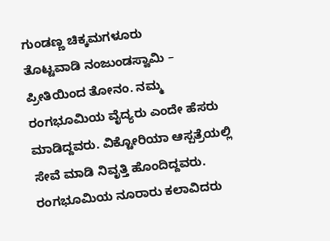ಗುಂಡಣ್ಣ ಚಿಕ್ಕಮಗಳೂರು
ತೊಟ್ಟವಾಡಿ ನಂಜುಂಡಸ್ವಾಮಿ – ಪ್ರೀತಿಯಿಂದ ತೋನಂ. ನಮ್ಮ ರಂಗಭೂಮಿಯ ವೈದ್ಯರು ಎಂದೇ ಹೆಸರು ಮಾಡಿದ್ದವರು. ವಿಕ್ಟೋರಿಯಾ ಆಸ್ಪತ್ರೆಯಲ್ಲಿ ಸೇವೆ ಮಾಡಿ ನಿವೃತ್ತಿ ಹೊಂದಿದ್ದವರು. ರಂಗಭೂಮಿಯ ನೂರಾರು ಕಲಾವಿದರು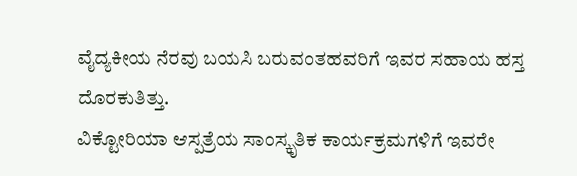ವೈದ್ಯಕೀಯ ನೆರವು ಬಯಸಿ ಬರುವಂತಹವರಿಗೆ ಇವರ ಸಹಾಯ ಹಸ್ತ ದೊರಕುತಿತ್ತು.
ವಿಕ್ಟೋರಿಯಾ ಆಸ್ಪತ್ರೆಯ ಸಾಂಸ್ಕೃತಿಕ ಕಾರ್ಯಕ್ರಮಗಳಿಗೆ ಇವರೇ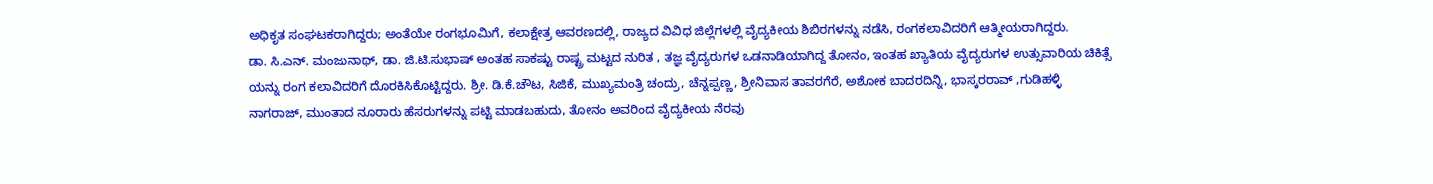ಅಧಿಕೃತ ಸಂಘಟಕರಾಗಿದ್ದರು; ಅಂತೆಯೇ ರಂಗಭೂಮಿಗೆ, ಕಲಾಕ್ಷೇತ್ರ ಆವರಣದಲ್ಲಿ, ರಾಜ್ಯದ ವಿವಿಧ ಜಿಲ್ಲೆಗಳಲ್ಲಿ ವೈದ್ಯಕೀಯ ಶಿಬಿರಗಳನ್ನು ನಡೆಸಿ, ರಂಗಕಲಾವಿದರಿಗೆ ಆತ್ಮೀಯರಾಗಿದ್ದರು.
ಡಾ. ಸಿ.ಎನ್. ಮಂಜುನಾಥ್, ಡಾ. ಜಿ.ಟಿ.ಸುಭಾಷ್ ಅಂತಹ ಸಾಕಷ್ಟು ರಾಷ್ಟ್ರ ಮಟ್ಟದ ನುರಿತ , ತಜ್ಞ ವೈದ್ಯರುಗಳ ಒಡನಾಡಿಯಾಗಿದ್ದ ತೋನಂ, ಇಂತಹ ಖ್ಯಾತಿಯ ವೈದ್ಯರುಗಳ ಉತ್ಸುವಾರಿಯ ಚಿಕಿತ್ಸೆ ಯನ್ನು ರಂಗ ಕಲಾವಿದರಿಗೆ ದೊರಕಿಸಿಕೊಟ್ಟಿದ್ದರು. ಶ್ರೀ. ಡಿ.ಕೆ.ಚೌಟ, ಸಿಜಿಕೆ, ಮುಖ್ಯಮಂತ್ರಿ ಚಂದ್ರು, ಚೆನ್ನಪ್ಪಣ್ಣ, ಶ್ರೀನಿವಾಸ ತಾವರಗೆರೆ, ಅಶೋಕ ಬಾದರದಿನ್ನಿ, ಭಾಸ್ಕರರಾವ್ ,ಗುಡಿಹಳ್ಳಿ ನಾಗರಾಜ್, ಮುಂತಾದ ನೂರಾರು ಹೆಸರುಗಳನ್ನು ಪಟ್ಟಿ ಮಾಡಬಹುದು, ತೋನಂ ಅವರಿಂದ ವೈದ್ಯಕೀಯ ನೆರವು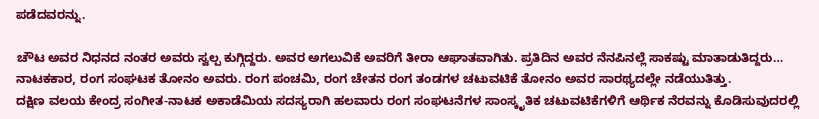ಪಡೆದವರನ್ನು.

ಚೌಟ ಅವರ ನಿಧನದ ನಂತರ ಅವರು ಸ್ವಲ್ಪ ಕುಗ್ಗಿದ್ದರು. ಅವರ ಅಗಲುವಿಕೆ ಅವರಿಗೆ ತೀರಾ ಆಘಾತವಾಗಿತು. ಪ್ರತಿದಿನ ಅವರ ನೆನಪಿನಲ್ಲೆ ಸಾಕಷ್ಟು ಮಾತಾಡುತಿದ್ದರು… ನಾಟಕಕಾರ, ರಂಗ ಸಂಘಟಕ ತೋನಂ ಅವರು. ರಂಗ ಪಂಚಮಿ, ರಂಗ ಚೇತನ ರಂಗ ತಂಡಗಳ ಚಟುವಟಿಕೆ ತೋನಂ ಅವರ ಸಾರಥ್ಯದಲ್ಲೇ ನಡೆಯುತಿತ್ತು.
ದಕ್ಷಿಣ ವಲಯ ಕೇಂದ್ರ ಸಂಗೀತ-ನಾಟಕ ಅಕಾಡೆಮಿಯ ಸದಸ್ಯರಾಗಿ ಹಲವಾರು ರಂಗ ಸಂಘಟನೆಗಳ ಸಾಂಸ್ಕೃತಿಕ ಚಟುವಟಿಕೆಗಳಿಗೆ ಆರ್ಥಿಕ ನೆರವನ್ನು ಕೊಡಿಸುವುದರಲ್ಲಿ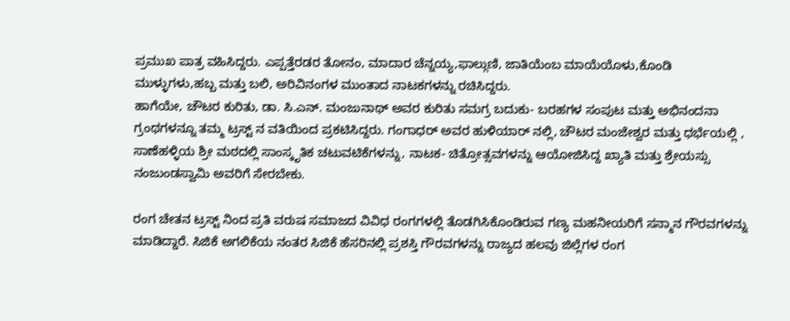ಪ್ರಮುಖ ಪಾತ್ರ ವಹಿಸಿದ್ದರು. ಎಪ್ಪತ್ತೆರಡರ ತೋನಂ, ಮಾದಾರ ಚೆನ್ನಯ್ಯ,ಫಾಲ್ಗುಣಿ, ಜಾತಿಯೆಂಬ ಮಾಯೆಯೊಳು,ಕೊಂಡಿ ಮುಳ್ಳುಗಳು,ಹಬ್ಬ ಮತ್ತು ಬಲಿ, ಅರಿವಿನಂಗಳ ಮುಂತಾದ ನಾಟಕಗಳನ್ನು ರಚಿಸಿದ್ದರು.
ಹಾಗೆಯೇ, ಚೌಟರ ಕುರಿತು, ಡಾ. ಸಿ.ಎನ್. ಮಂಜುನಾಥ್ ಅವರ ಕುರಿತು ಸಮಗ್ರ ಬದುಕು- ಬರಹಗಳ ಸಂಪುಟ ಮತ್ತು ಅಭಿನಂದನಾ ಗ್ರಂಥಗಳನ್ನೂ ತಮ್ಮ ಟ್ರಸ್ಟ್ ನ ವತಿಯಿಂದ ಪ್ರಕಟಿಸಿದ್ದರು. ಗಂಗಾಧರ್ ಅವರ ಹುಳಿಯಾರ್ ನಲ್ಲಿ, ಚೌಟರ ಮಂಜೇಶ್ವರ ಮತ್ತು ಧರ್ಭೆಯಲ್ಲಿ , ಸಾಣೆಹಳ್ಳಿಯ ಶ್ರೀ ಮಠದಲ್ಲಿ ಸಾಂಸ್ಕೃತಿಕ ಚಟುವಟಿಕೆಗಳನ್ನು, ನಾಟಕ- ಚಿತ್ರೋತ್ಸವಗಳನ್ನು ಆಯೋಜಿಸಿದ್ದ ಖ್ಯಾತಿ ಮತ್ತು ಶ್ರೇಯಸ್ಸು ನಂಜುಂಡಸ್ವಾಮಿ ಅವರಿಗೆ ಸೇರಬೇಕು.

ರಂಗ ಚೇತನ ಟ್ರಸ್ಟ್ ನಿಂದ ಪ್ರತಿ ವರುಷ ಸಮಾಜದ ವಿವಿಧ ರಂಗಗಳಲ್ಲಿ ತೊಡಗಿಸಿಕೊಂಡಿರುವ ಗಣ್ಯ ಮಹನೀಯರಿಗೆ ಸನ್ಮಾನ ಗೌರವಗಳನ್ನು ಮಾಡಿದ್ದಾರೆ. ಸಿಜಿಕೆ ಅಗಲಿಕೆಯ ನಂತರ ಸಿಜಿಕೆ ಹೆಸರಿನಲ್ಲಿ ಪ್ರಶಸ್ತಿ ಗೌರವಗಳನ್ನು ರಾಜ್ಯದ ಹಲವು ಜಿಲ್ಲೆಗಳ ರಂಗ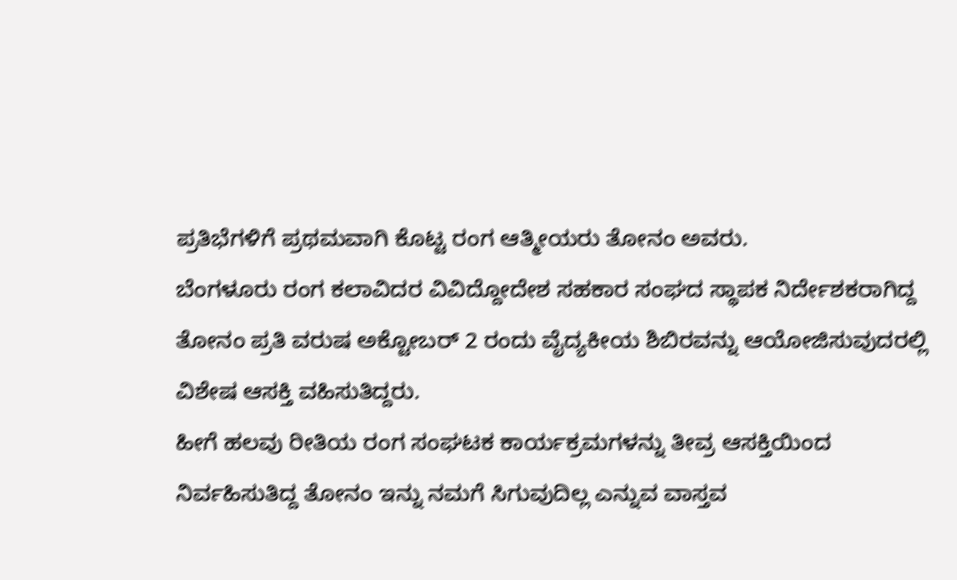ಪ್ರತಿಭೆಗಳಿಗೆ ಪ್ರಥಮವಾಗಿ ಕೊಟ್ಟ ರಂಗ ಆತ್ಮೀಯರು ತೋನಂ ಅವರು.
ಬೆಂಗಳೂರು ರಂಗ ಕಲಾವಿದರ ವಿವಿದ್ದೋದೇಶ ಸಹಕಾರ ಸಂಘದ ಸ್ಥಾಪಕ ನಿರ್ದೇಶಕರಾಗಿದ್ದ ತೋನಂ ಪ್ರತಿ ವರುಷ ಅಕ್ಟೋಬರ್ 2 ರಂದು ವೈದ್ಯಕೀಯ ಶಿಬಿರವನ್ನು ಆಯೋಜಿಸುವುದರಲ್ಲಿ ವಿಶೇಷ ಆಸಕ್ತಿ ವಹಿಸುತಿದ್ದರು.
ಹೀಗೆ ಹಲವು ರೀತಿಯ ರಂಗ ಸಂಘಟಕ ಕಾರ್ಯಕ್ರಮಗಳನ್ನು ತೀವ್ರ ಆಸಕ್ತಿಯಿಂದ ನಿರ್ವಹಿಸುತಿದ್ದ ತೋನಂ ಇನ್ನು ನಮಗೆ ಸಿಗುವುದಿಲ್ಲ ಎನ್ನುವ ವಾಸ್ತವ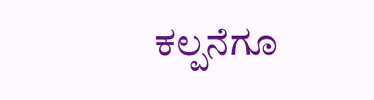ಕಲ್ಪನೆಗೂ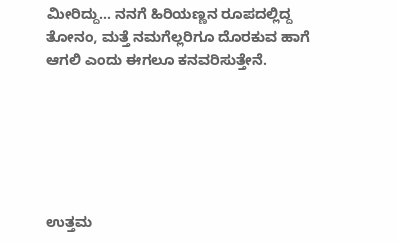ಮೀರಿದ್ದು… ನನಗೆ ಹಿರಿಯಣ್ಣನ ರೂಪದಲ್ಲಿದ್ದ ತೋನಂ, ಮತ್ತೆ ನಮಗೆಲ್ಲರಿಗೂ ದೊರಕುವ ಹಾಗೆ ಆಗಲಿ ಎಂದು ಈಗಲೂ ಕನವರಿಸುತ್ತೇನೆ.






ಉತ್ತಮ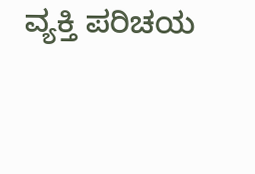ವ್ಯಕ್ತಿ ಪರಿಚಯ